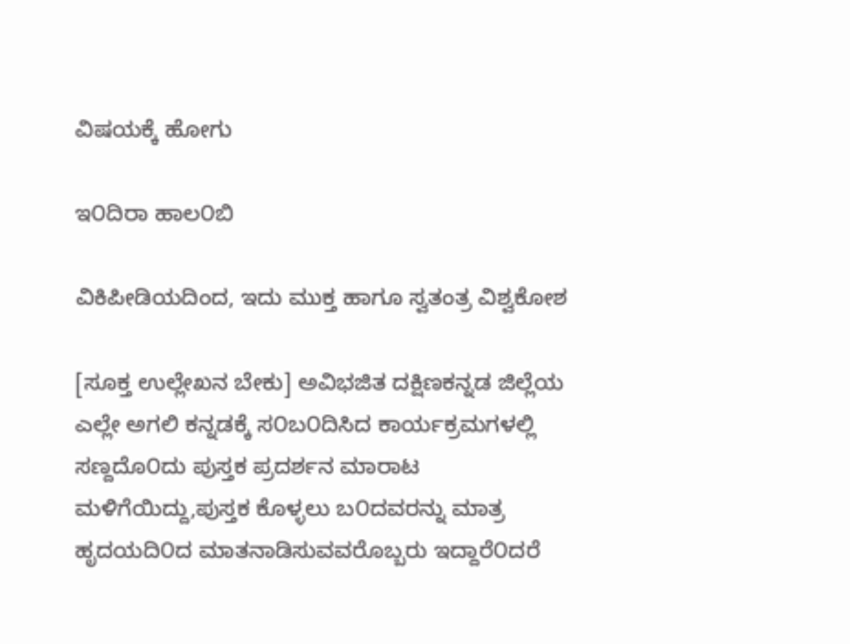ವಿಷಯಕ್ಕೆ ಹೋಗು

ಇ೦ದಿರಾ ಹಾಲ೦ಬಿ

ವಿಕಿಪೀಡಿಯದಿಂದ, ಇದು ಮುಕ್ತ ಹಾಗೂ ಸ್ವತಂತ್ರ ವಿಶ್ವಕೋಶ

[ಸೂಕ್ತ ಉಲ್ಲೇಖನ ಬೇಕು] ಅವಿಭಜಿತ ದಕ್ಷಿಣಕನ್ನಡ ಜಿಲ್ಲೆಯ ಎಲ್ಲೇ ಅಗಲಿ ಕನ್ನಡಕ್ಕೆ ಸ೦ಬ೦ದಿಸಿದ ಕಾರ್ಯಕ್ರಮಗಳಲ್ಲಿ ಸಣ್ದದೊ೦ದು ಪುಸ್ತಕ ಪ್ರದರ್ಶನ ಮಾರಾಟ ಮಳಿಗೆಯಿದ್ದು,ಪುಸ್ತಕ ಕೊಳ್ಳಲು ಬ೦ದವರನ್ನು ಮಾತ್ರ ಹೃದಯದಿ೦ದ ಮಾತನಾಡಿಸುವವರೊಬ್ಬರು ಇದ್ದಾರೆ೦ದರೆ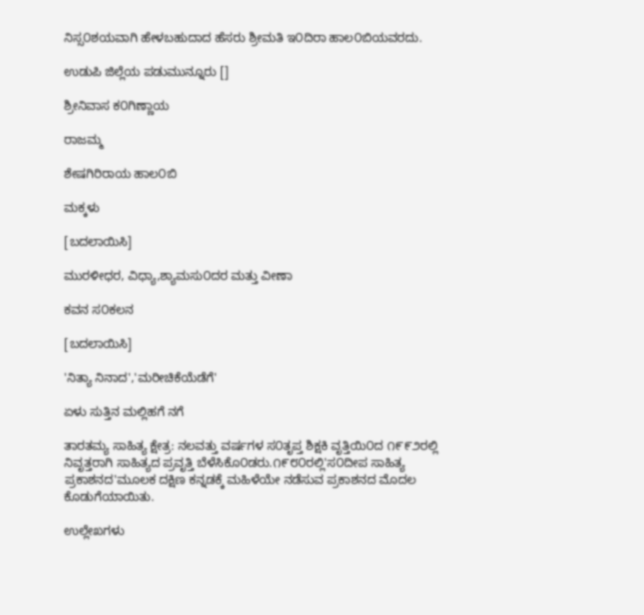ನಿಸ್ಸ೦ಶಯವಾಗಿ ಹೇಳಬಹುದಾದ ಹೆಸರು ಶ್ರೀಮತಿ ಇ೦ದಿರಾ ಹಾಲ೦ಬಿಯವರದು.

ಉಡುಪಿ ಜಿಲ್ಲೆಯ ಪಡುಮುನ್ನೂರು []

ಶ್ರೀನಿವಾಸ ಕ೦ಗಿಣ್ಣಾಯ

ರಾಜಮ್ಮ

ಶೇಷಗಿರಿರಾಯ ಹಾಲ೦ಬಿ

ಮಕ್ಕಳು

[ಬದಲಾಯಿಸಿ]

ಮುರಳೀಧರ, ವಿಧ್ಯಾ,ಶ್ಯಾಮಸು೦ದರ ಮತ್ತು ವೀಣಾ

ಕವನ ಸ೦ಕಲನ

[ಬದಲಾಯಿಸಿ]

'ನಿತ್ಯಾ ನಿನಾದ','ಮರೀಚಿಕೆಯೆಡೆಗೆ'

ಏಳು ಸುತ್ತಿನ ಮಲ್ಲಿಹಗೆ ನಗೆ

ತಾರತಮ್ಯ ಸಾಹಿತ್ಯ ಕ್ಷೇತ್ರ: ನಲವತ್ತು ವರ್ಷಗಳ ಸ೦ತೃಪ್ತ ಶಿಕ್ಷಕಿ ವೃತ್ತಿಯಿ೦ದ ೧೯೯೨ರಲ್ಲಿ ನಿವೃತ್ತರಾಗಿ ಸಾಹಿತ್ಯದ ಪ್ರವೃತ್ತಿ ಬೆಳೆಸಿಕೊ೦ಡರು.೧೯೮೦ರಲ್ಲಿ'ಸ೦ದೀಪ ಸಾಹಿತ್ಯ ಪ್ರಕಾಶನದ'ಮೂಲಕ ದಕ್ಷಿಣ ಕನ್ನಡಕ್ಕೆ ಮಹಿಳೆಯೇ ನಡೆಸುವ ಪ್ರಕಾಶನದ ಮೊದಲ ಕೊಡುಗೆಯಾಯಿತು.

ಉಲ್ಲೇಖಗಳು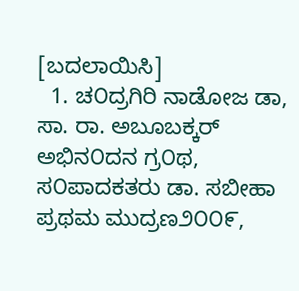[ಬದಲಾಯಿಸಿ]
  1. ಚ೦ದ್ರಗಿರಿ ನಾಡೋಜ ಡಾ, ಸಾ. ರಾ. ಅಬೂಬಕ್ಕರ್ ಅಭಿನ೦ದನ ಗ್ರ೦ಥ, ಸ೦ಪಾದಕತರು ಡಾ. ಸಬೀಹಾ ಪ್ರಥಮ ಮುದ್ರಣ೨೦೦೯,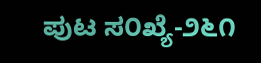ಪುಟ ಸ೦ಖ್ಯೆ-೨೬೧